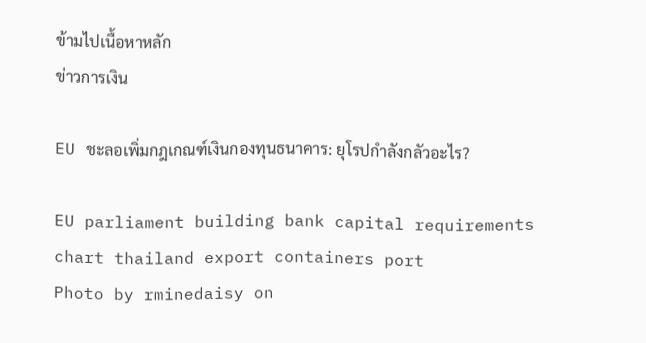ข้ามไปเนื้อหาหลัก
ข่าวการเงิน

EU ชะลอเพิ่มกฎเกณฑ์เงินกองทุนธนาคาร: ยุโรปกำลังกลัวอะไร?

EU parliament building bank capital requirements chart thailand export containers port
Photo by rminedaisy on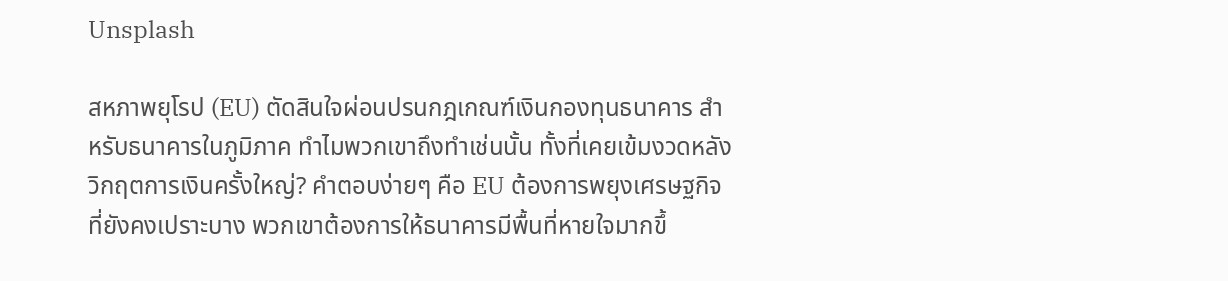Unsplash

สหภาพยุโรป (EU) ตัดสินใจผ่อนปรนกฎเกณฑ์เงินกองทุนธนาคาร สำหรับธนาคารในภูมิภาค ทำไมพวกเขาถึงทำเช่นนั้น ทั้งที่เคยเข้มงวดหลังวิกฤตการเงินครั้งใหญ่? คำตอบง่ายๆ คือ EU ต้องการพยุงเศรษฐกิจที่ยังคงเปราะบาง พวกเขาต้องการให้ธนาคารมีพื้นที่หายใจมากขึ้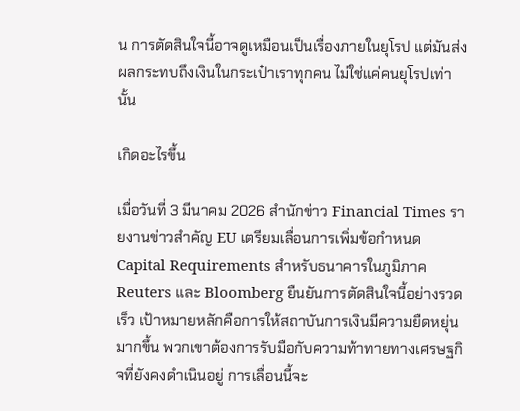น การตัดสินใจนี้อาจดูเหมือนเป็นเรื่องภายในยุโรป แต่มันส่งผลกระทบถึงเงินในกระเป๋าเราทุกคน ไม่ใช่แค่คนยุโรปเท่านั้น

เกิดอะไรขึ้น

เมื่อวันที่ 3 มีนาคม 2026 สำนักข่าว Financial Times รายงานข่าวสำคัญ EU เตรียมเลื่อนการเพิ่มข้อกำหนด Capital Requirements สำหรับธนาคารในภูมิภาค Reuters และ Bloomberg ยืนยันการตัดสินใจนี้อย่างรวดเร็ว เป้าหมายหลักคือการให้สถาบันการเงินมีความยืดหยุ่นมากขึ้น พวกเขาต้องการรับมือกับความท้าทายทางเศรษฐกิจที่ยังคงดำเนินอยู่ การเลื่อนนี้จะ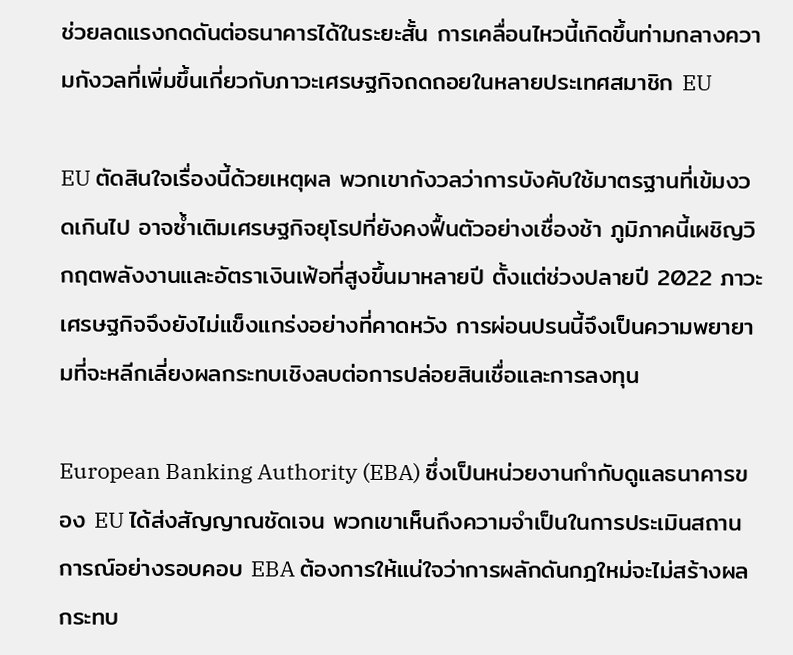ช่วยลดแรงกดดันต่อธนาคารได้ในระยะสั้น การเคลื่อนไหวนี้เกิดขึ้นท่ามกลางความกังวลที่เพิ่มขึ้นเกี่ยวกับภาวะเศรษฐกิจถดถอยในหลายประเทศสมาชิก EU

EU ตัดสินใจเรื่องนี้ด้วยเหตุผล พวกเขากังวลว่าการบังคับใช้มาตรฐานที่เข้มงวดเกินไป อาจซ้ำเติมเศรษฐกิจยุโรปที่ยังคงฟื้นตัวอย่างเชื่องช้า ภูมิภาคนี้เผชิญวิกฤตพลังงานและอัตราเงินเฟ้อที่สูงขึ้นมาหลายปี ตั้งแต่ช่วงปลายปี 2022 ภาวะเศรษฐกิจจึงยังไม่แข็งแกร่งอย่างที่คาดหวัง การผ่อนปรนนี้จึงเป็นความพยายามที่จะหลีกเลี่ยงผลกระทบเชิงลบต่อการปล่อยสินเชื่อและการลงทุน

European Banking Authority (EBA) ซึ่งเป็นหน่วยงานกำกับดูแลธนาคารของ EU ได้ส่งสัญญาณชัดเจน พวกเขาเห็นถึงความจำเป็นในการประเมินสถานการณ์อย่างรอบคอบ EBA ต้องการให้แน่ใจว่าการผลักดันกฎใหม่จะไม่สร้างผลกระทบ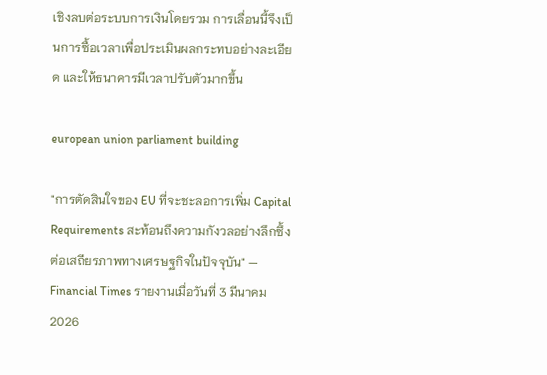เชิงลบต่อระบบการเงินโดยรวม การเลื่อนนี้จึงเป็นการซื้อเวลาเพื่อประเมินผลกระทบอย่างละเอียด และให้ธนาคารมีเวลาปรับตัวมากขึ้น

european union parliament building

"การตัดสินใจของ EU ที่จะชะลอการเพิ่ม Capital Requirements สะท้อนถึงความกังวลอย่างลึกซึ้งต่อเสถียรภาพทางเศรษฐกิจในปัจจุบัน" — Financial Times รายงานเมื่อวันที่ 3 มีนาคม 2026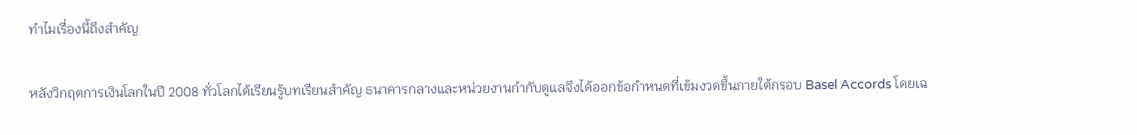ทำไมเรื่องนี้ถึงสำคัญ

หลังวิกฤตการเงินโลกในปี 2008 ทั่วโลกได้เรียนรู้บทเรียนสำคัญ ธนาคารกลางและหน่วยงานกำกับดูแลจึงได้ออกข้อกำหนดที่เข้มงวดขึ้นภายใต้กรอบ Basel Accords โดยเฉ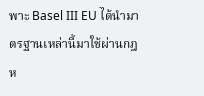พาะ Basel III EU ได้นำมาตรฐานเหล่านี้มาใช้ผ่านกฎห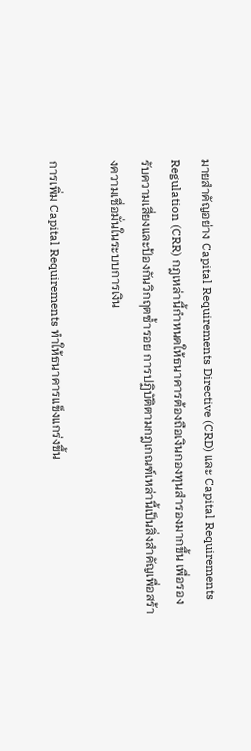มายสำคัญอย่าง Capital Requirements Directive (CRD) และ Capital Requirements Regulation (CRR) กฎเหล่านี้กำหนดให้ธนาคารต้องถือเงินกองทุนสำรองมากขึ้น เพื่อรองรับความเสี่ยงและป้องกันวิกฤตซ้ำรอย การปฏิบัติตามกฎเกณฑ์เหล่านี้เป็นสิ่งสำคัญเพื่อสร้างความเชื่อมั่นในระบบการเงิน

การเพิ่ม Capital Requirements ทำให้ธนาคารแข็งแกร่งขึ้น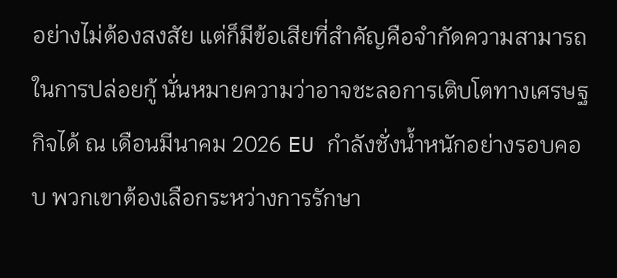อย่างไม่ต้องสงสัย แต่ก็มีข้อเสียที่สำคัญคือจำกัดความสามารถในการปล่อยกู้ นั่นหมายความว่าอาจชะลอการเติบโตทางเศรษฐกิจได้ ณ เดือนมีนาคม 2026 EU กำลังชั่งน้ำหนักอย่างรอบคอบ พวกเขาต้องเลือกระหว่างการรักษา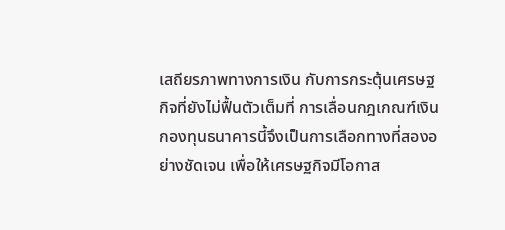เสถียรภาพทางการเงิน กับการกระตุ้นเศรษฐกิจที่ยังไม่ฟื้นตัวเต็มที่ การเลื่อนกฎเกณฑ์เงินกองทุนธนาคารนี้จึงเป็นการเลือกทางที่สองอย่างชัดเจน เพื่อให้เศรษฐกิจมีโอกาส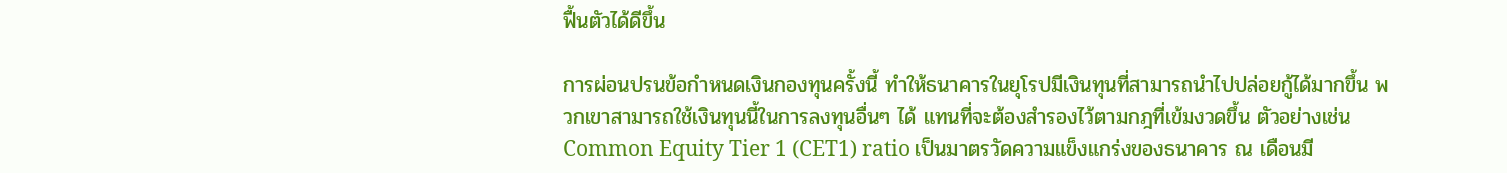ฟื้นตัวได้ดีขึ้น

การผ่อนปรนข้อกำหนดเงินกองทุนครั้งนี้ ทำให้ธนาคารในยุโรปมีเงินทุนที่สามารถนำไปปล่อยกู้ได้มากขึ้น พวกเขาสามารถใช้เงินทุนนี้ในการลงทุนอื่นๆ ได้ แทนที่จะต้องสำรองไว้ตามกฎที่เข้มงวดขึ้น ตัวอย่างเช่น Common Equity Tier 1 (CET1) ratio เป็นมาตรวัดความแข็งแกร่งของธนาคาร ณ เดือนมี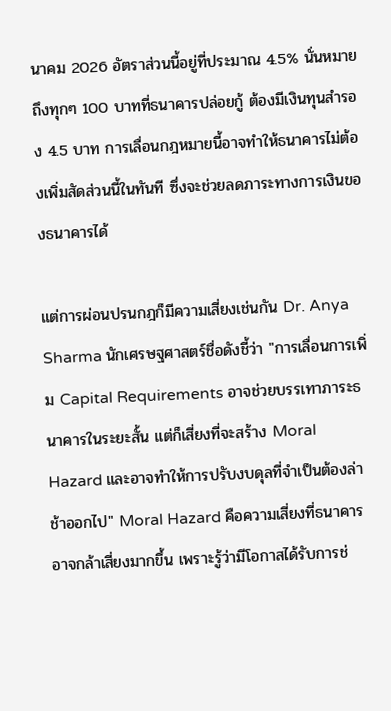นาคม 2026 อัตราส่วนนี้อยู่ที่ประมาณ 4.5% นั่นหมายถึงทุกๆ 100 บาทที่ธนาคารปล่อยกู้ ต้องมีเงินทุนสำรอง 4.5 บาท การเลื่อนกฎหมายนี้อาจทำให้ธนาคารไม่ต้องเพิ่มสัดส่วนนี้ในทันที ซึ่งจะช่วยลดภาระทางการเงินของธนาคารได้

แต่การผ่อนปรนกฎก็มีความเสี่ยงเช่นกัน Dr. Anya Sharma นักเศรษฐศาสตร์ชื่อดังชี้ว่า "การเลื่อนการเพิ่ม Capital Requirements อาจช่วยบรรเทาภาระธนาคารในระยะสั้น แต่ก็เสี่ยงที่จะสร้าง Moral Hazard และอาจทำให้การปรับงบดุลที่จำเป็นต้องล่าช้าออกไป" Moral Hazard คือความเสี่ยงที่ธนาคารอาจกล้าเสี่ยงมากขึ้น เพราะรู้ว่ามีโอกาสได้รับการช่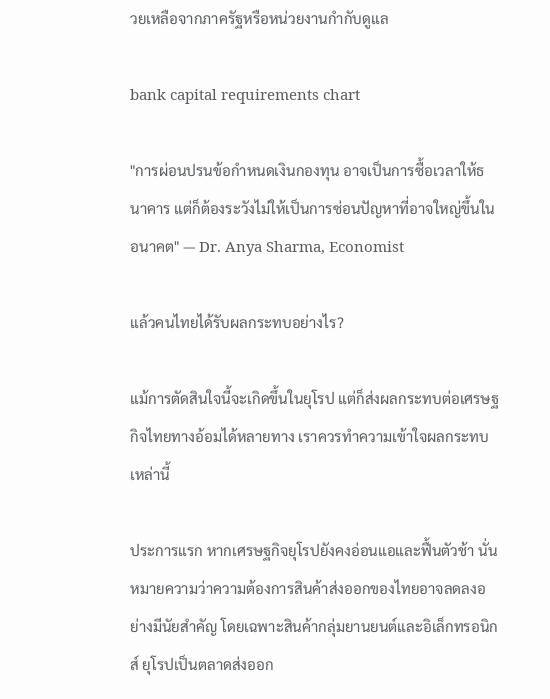วยเหลือจากภาครัฐหรือหน่วยงานกำกับดูแล

bank capital requirements chart

"การผ่อนปรนข้อกำหนดเงินกองทุน อาจเป็นการซื้อเวลาให้ธนาคาร แต่ก็ต้องระวังไม่ให้เป็นการซ่อนปัญหาที่อาจใหญ่ขึ้นในอนาคต" — Dr. Anya Sharma, Economist

แล้วคนไทยได้รับผลกระทบอย่างไร?

แม้การตัดสินใจนี้จะเกิดขึ้นในยุโรป แต่ก็ส่งผลกระทบต่อเศรษฐกิจไทยทางอ้อมได้หลายทาง เราควรทำความเข้าใจผลกระทบเหล่านี้

ประการแรก หากเศรษฐกิจยุโรปยังคงอ่อนแอและฟื้นตัวช้า นั่นหมายความว่าความต้องการสินค้าส่งออกของไทยอาจลดลงอย่างมีนัยสำคัญ โดยเฉพาะสินค้ากลุ่มยานยนต์และอิเล็กทรอนิกส์ ยุโรปเป็นตลาดส่งออก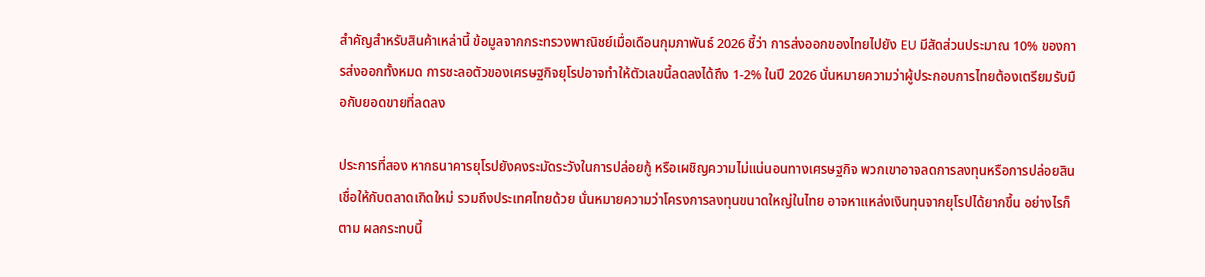สำคัญสำหรับสินค้าเหล่านี้ ข้อมูลจากกระทรวงพาณิชย์เมื่อเดือนกุมภาพันธ์ 2026 ชี้ว่า การส่งออกของไทยไปยัง EU มีสัดส่วนประมาณ 10% ของการส่งออกทั้งหมด การชะลอตัวของเศรษฐกิจยุโรปอาจทำให้ตัวเลขนี้ลดลงได้ถึง 1-2% ในปี 2026 นั่นหมายความว่าผู้ประกอบการไทยต้องเตรียมรับมือกับยอดขายที่ลดลง

ประการที่สอง หากธนาคารยุโรปยังคงระมัดระวังในการปล่อยกู้ หรือเผชิญความไม่แน่นอนทางเศรษฐกิจ พวกเขาอาจลดการลงทุนหรือการปล่อยสินเชื่อให้กับตลาดเกิดใหม่ รวมถึงประเทศไทยด้วย นั่นหมายความว่าโครงการลงทุนขนาดใหญ่ในไทย อาจหาแหล่งเงินทุนจากยุโรปได้ยากขึ้น อย่างไรก็ตาม ผลกระทบนี้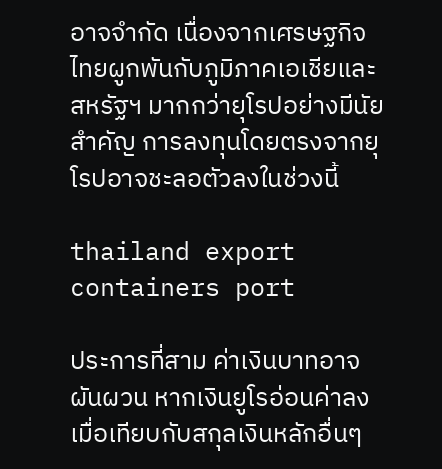อาจจำกัด เนื่องจากเศรษฐกิจไทยผูกพันกับภูมิภาคเอเชียและสหรัฐฯ มากกว่ายุโรปอย่างมีนัยสำคัญ การลงทุนโดยตรงจากยุโรปอาจชะลอตัวลงในช่วงนี้

thailand export containers port

ประการที่สาม ค่าเงินบาทอาจผันผวน หากเงินยูโรอ่อนค่าลงเมื่อเทียบกับสกุลเงินหลักอื่นๆ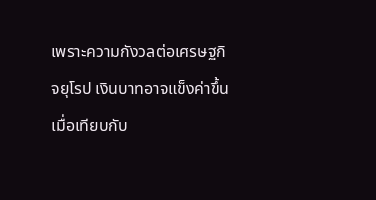เพราะความกังวลต่อเศรษฐกิจยุโรป เงินบาทอาจแข็งค่าขึ้นเมื่อเทียบกับ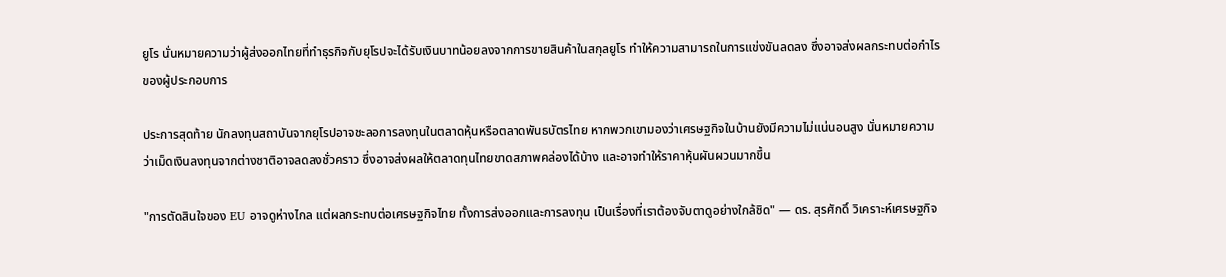ยูโร นั่นหมายความว่าผู้ส่งออกไทยที่ทำธุรกิจกับยุโรปจะได้รับเงินบาทน้อยลงจากการขายสินค้าในสกุลยูโร ทำให้ความสามารถในการแข่งขันลดลง ซึ่งอาจส่งผลกระทบต่อกำไรของผู้ประกอบการ

ประการสุดท้าย นักลงทุนสถาบันจากยุโรปอาจชะลอการลงทุนในตลาดหุ้นหรือตลาดพันธบัตรไทย หากพวกเขามองว่าเศรษฐกิจในบ้านยังมีความไม่แน่นอนสูง นั่นหมายความว่าเม็ดเงินลงทุนจากต่างชาติอาจลดลงชั่วคราว ซึ่งอาจส่งผลให้ตลาดทุนไทยขาดสภาพคล่องได้บ้าง และอาจทำให้ราคาหุ้นผันผวนมากขึ้น

"การตัดสินใจของ EU อาจดูห่างไกล แต่ผลกระทบต่อเศรษฐกิจไทย ทั้งการส่งออกและการลงทุน เป็นเรื่องที่เราต้องจับตาดูอย่างใกล้ชิด" — ดร. สุรศักดิ์ วิเคราะห์เศรษฐกิจ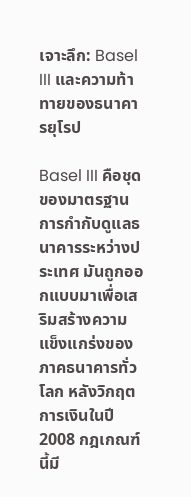เจาะลึก: Basel III และความท้าทายของธนาคารยุโรป

Basel III คือชุดของมาตรฐานการกำกับดูแลธนาคารระหว่างประเทศ มันถูกออกแบบมาเพื่อเสริมสร้างความแข็งแกร่งของภาคธนาคารทั่วโลก หลังวิกฤตการเงินในปี 2008 กฎเกณฑ์นี้มี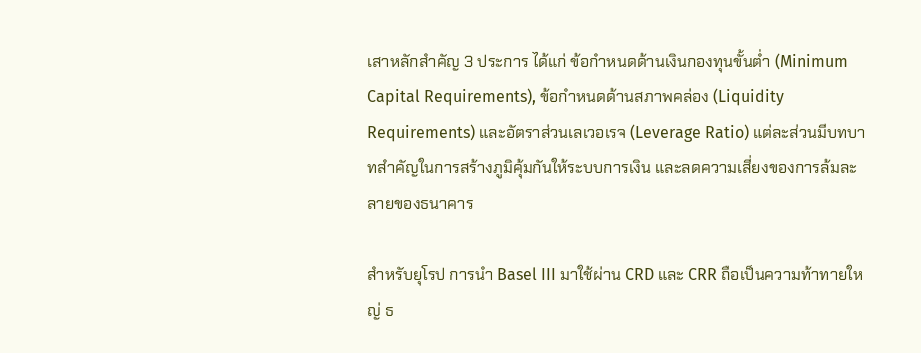เสาหลักสำคัญ 3 ประการ ได้แก่ ข้อกำหนดด้านเงินกองทุนขั้นต่ำ (Minimum Capital Requirements), ข้อกำหนดด้านสภาพคล่อง (Liquidity Requirements) และอัตราส่วนเลเวอเรจ (Leverage Ratio) แต่ละส่วนมีบทบาทสำคัญในการสร้างภูมิคุ้มกันให้ระบบการเงิน และลดความเสี่ยงของการล้มละลายของธนาคาร

สำหรับยุโรป การนำ Basel III มาใช้ผ่าน CRD และ CRR ถือเป็นความท้าทายใหญ่ ธ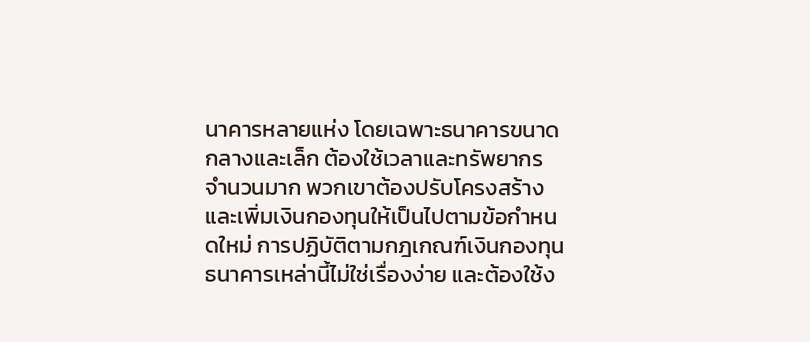นาคารหลายแห่ง โดยเฉพาะธนาคารขนาดกลางและเล็ก ต้องใช้เวลาและทรัพยากรจำนวนมาก พวกเขาต้องปรับโครงสร้างและเพิ่มเงินกองทุนให้เป็นไปตามข้อกำหนดใหม่ การปฏิบัติตามกฎเกณฑ์เงินกองทุนธนาคารเหล่านี้ไม่ใช่เรื่องง่าย และต้องใช้ง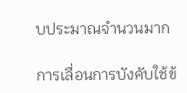บประมาณจำนวนมาก

การเลื่อนการบังคับใช้ข้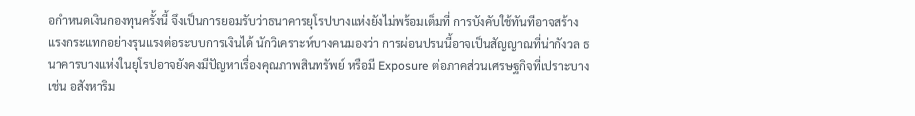อกำหนดเงินกองทุนครั้งนี้ จึงเป็นการยอมรับว่าธนาคารยุโรปบางแห่งยังไม่พร้อมเต็มที่ การบังคับใช้ทันทีอาจสร้างแรงกระแทกอย่างรุนแรงต่อระบบการเงินได้ นักวิเคราะห์บางคนมองว่า การผ่อนปรนนี้อาจเป็นสัญญาณที่น่ากังวล ธนาคารบางแห่งในยุโรปอาจยังคงมีปัญหาเรื่องคุณภาพสินทรัพย์ หรือมี Exposure ต่อภาคส่วนเศรษฐกิจที่เปราะบาง เช่น อสังหาริม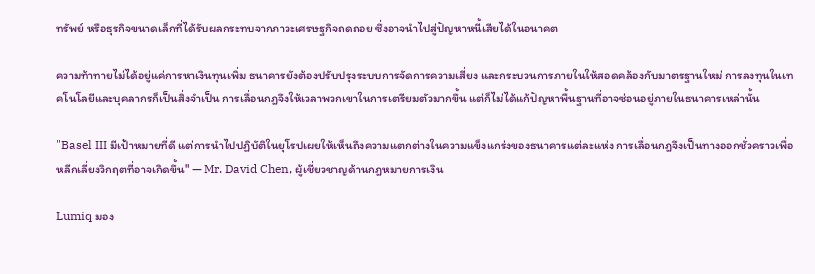ทรัพย์ หรือธุรกิจขนาดเล็กที่ได้รับผลกระทบจากภาวะเศรษฐกิจถดถอย ซึ่งอาจนำไปสู่ปัญหาหนี้เสียได้ในอนาคต

ความท้าทายไม่ได้อยู่แค่การหาเงินทุนเพิ่ม ธนาคารยังต้องปรับปรุงระบบการจัดการความเสี่ยง และกระบวนการภายในให้สอดคล้องกับมาตรฐานใหม่ การลงทุนในเทคโนโลยีและบุคลากรก็เป็นสิ่งจำเป็น การเลื่อนกฎจึงให้เวลาพวกเขาในการเตรียมตัวมากขึ้น แต่ก็ไม่ได้แก้ปัญหาพื้นฐานที่อาจซ่อนอยู่ภายในธนาคารเหล่านั้น

"Basel III มีเป้าหมายที่ดี แต่การนำไปปฏิบัติในยุโรปเผยให้เห็นถึงความแตกต่างในความแข็งแกร่งของธนาคารแต่ละแห่ง การเลื่อนกฎจึงเป็นทางออกชั่วคราวเพื่อหลีกเลี่ยงวิกฤตที่อาจเกิดขึ้น" — Mr. David Chen, ผู้เชี่ยวชาญด้านกฎหมายการเงิน

Lumiq มอง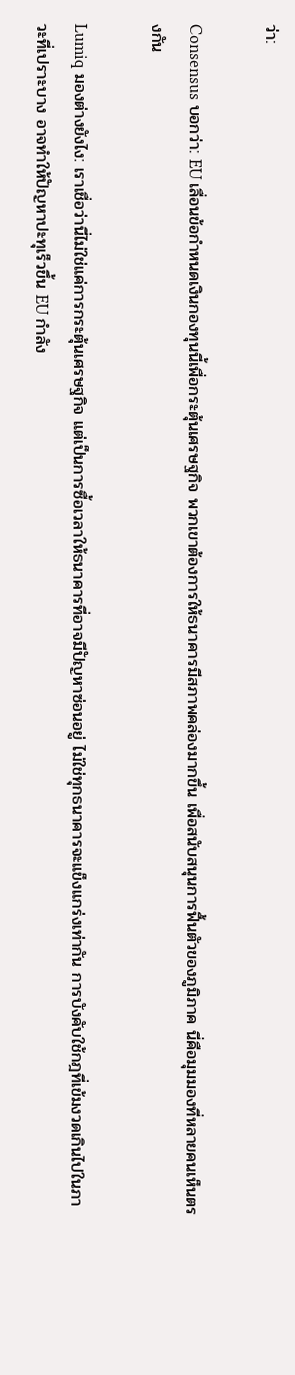ว่า:

Consensus บอกว่า: EU เลื่อนข้อกำหนดเงินกองทุนนี้เพื่อกระตุ้นเศรษฐกิจ พวกเขาต้องการให้ธนาคารมีสภาพคล่องมากขึ้น เพื่อสนับสนุนการฟื้นตัวของภูมิภาค นี่คือมุมมองที่หลายคนเห็นตรงกัน

Lumiq มองต่างยังไง: เราเชื่อว่านี่ไม่ใช่แค่การกระตุ้นเศรษฐกิจ แต่เป็นการซื้อเวลาให้ธนาคารที่อาจมีปัญหาซ่อนอยู่ ไม่ใช่ทุกธนาคารจะแข็งแกร่งเท่ากัน การบังคับใช้กฎที่เข้มงวดเกินไปในภาวะที่เปราะบาง อาจทำให้ปัญหาปะทุเร็วขึ้น EU กำลัง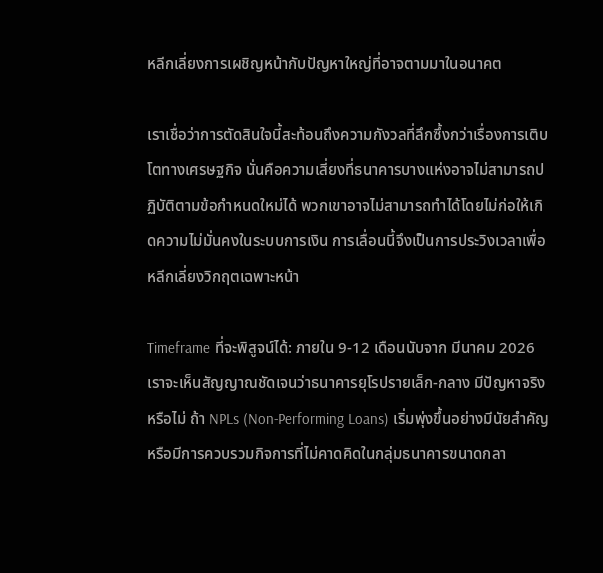หลีกเลี่ยงการเผชิญหน้ากับปัญหาใหญ่ที่อาจตามมาในอนาคต

เราเชื่อว่าการตัดสินใจนี้สะท้อนถึงความกังวลที่ลึกซึ้งกว่าเรื่องการเติบโตทางเศรษฐกิจ นั่นคือความเสี่ยงที่ธนาคารบางแห่งอาจไม่สามารถปฏิบัติตามข้อกำหนดใหม่ได้ พวกเขาอาจไม่สามารถทำได้โดยไม่ก่อให้เกิดความไม่มั่นคงในระบบการเงิน การเลื่อนนี้จึงเป็นการประวิงเวลาเพื่อหลีกเลี่ยงวิกฤตเฉพาะหน้า

Timeframe ที่จะพิสูจน์ได้: ภายใน 9-12 เดือนนับจาก มีนาคม 2026 เราจะเห็นสัญญาณชัดเจนว่าธนาคารยุโรปรายเล็ก-กลาง มีปัญหาจริงหรือไม่ ถ้า NPLs (Non-Performing Loans) เริ่มพุ่งขึ้นอย่างมีนัยสำคัญ หรือมีการควบรวมกิจการที่ไม่คาดคิดในกลุ่มธนาคารขนาดกลา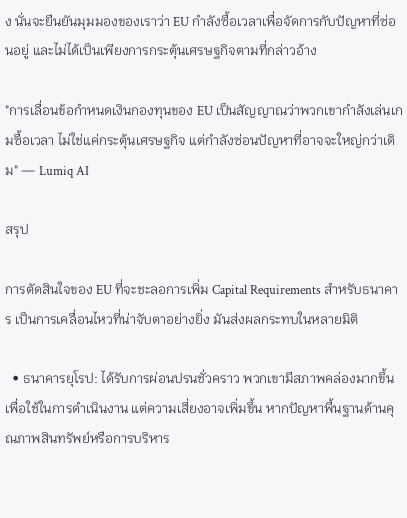ง นั่นจะยืนยันมุมมองของเราว่า EU กำลังซื้อเวลาเพื่อจัดการกับปัญหาที่ซ่อนอยู่ และไม่ได้เป็นเพียงการกระตุ้นเศรษฐกิจตามที่กล่าวอ้าง

"การเลื่อนข้อกำหนดเงินกองทุนของ EU เป็นสัญญาณว่าพวกเขากำลังเล่นเกมซื้อเวลา ไม่ใช่แค่กระตุ้นเศรษฐกิจ แต่กำลังซ่อนปัญหาที่อาจจะใหญ่กว่าเดิม" — Lumiq AI

สรุป

การตัดสินใจของ EU ที่จะชะลอการเพิ่ม Capital Requirements สำหรับธนาคาร เป็นการเคลื่อนไหวที่น่าจับตาอย่างยิ่ง มันส่งผลกระทบในหลายมิติ

  • ธนาคารยุโรป: ได้รับการผ่อนปรนชั่วคราว พวกเขามีสภาพคล่องมากขึ้นเพื่อใช้ในการดำเนินงาน แต่ความเสี่ยงอาจเพิ่มขึ้น หากปัญหาพื้นฐานด้านคุณภาพสินทรัพย์หรือการบริหาร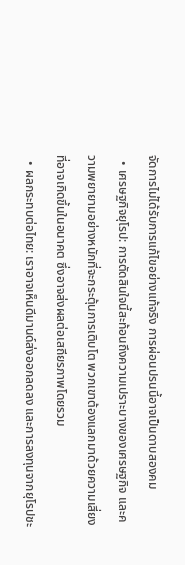จัดการไม่ได้รับการแก้ไขอย่างแท้จริง การผ่อนปรนนี้อาจเป็นดาบสองคม
  • เศรษฐกิจยุโรป: การตัดสินใจนี้สะท้อนถึงความเปราะบางของเศรษฐกิจ และความพยายามอย่างหนักที่จะกระตุ้นการเติบโต พวกเขาต้องแลกมาด้วยความเสี่ยงที่อาจเกิดขึ้นในอนาคต ซึ่งอาจส่งผลต่อเสถียรภาพโดยรวม
  • ผลกระทบต่อไทย: เราอาจเห็นดีมานด์ส่งออกลดลง และการลงทุนจากยุโรปชะ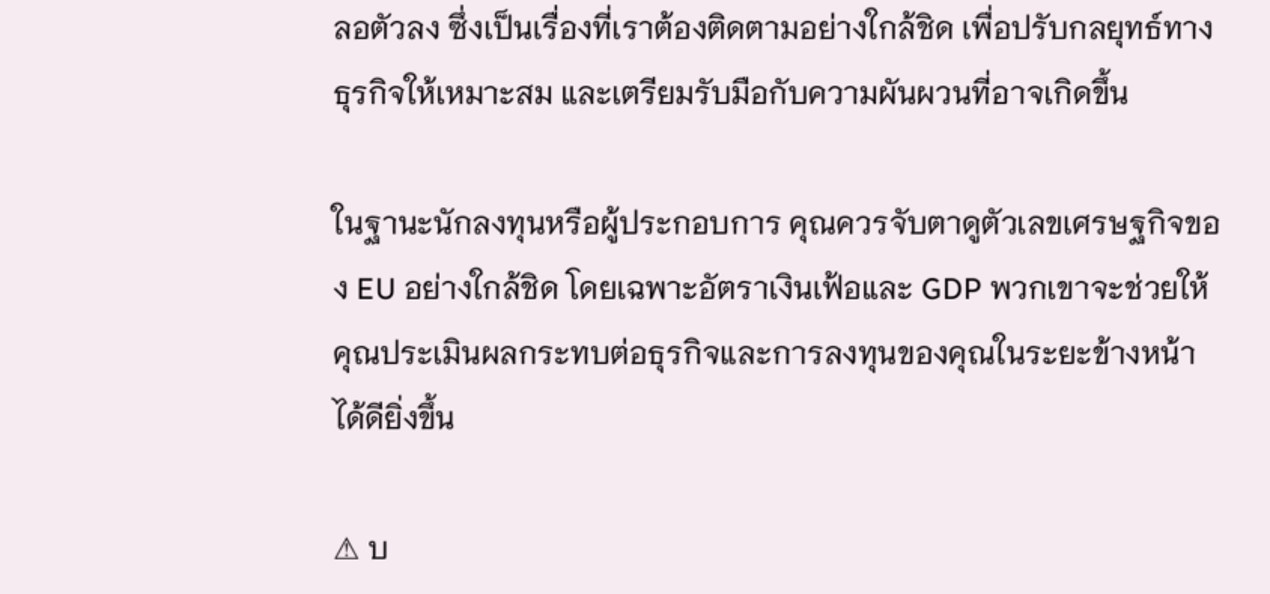ลอตัวลง ซึ่งเป็นเรื่องที่เราต้องติดตามอย่างใกล้ชิด เพื่อปรับกลยุทธ์ทางธุรกิจให้เหมาะสม และเตรียมรับมือกับความผันผวนที่อาจเกิดขึ้น

ในฐานะนักลงทุนหรือผู้ประกอบการ คุณควรจับตาดูตัวเลขเศรษฐกิจของ EU อย่างใกล้ชิด โดยเฉพาะอัตราเงินเฟ้อและ GDP พวกเขาจะช่วยให้คุณประเมินผลกระทบต่อธุรกิจและการลงทุนของคุณในระยะข้างหน้าได้ดียิ่งขึ้น

⚠ บ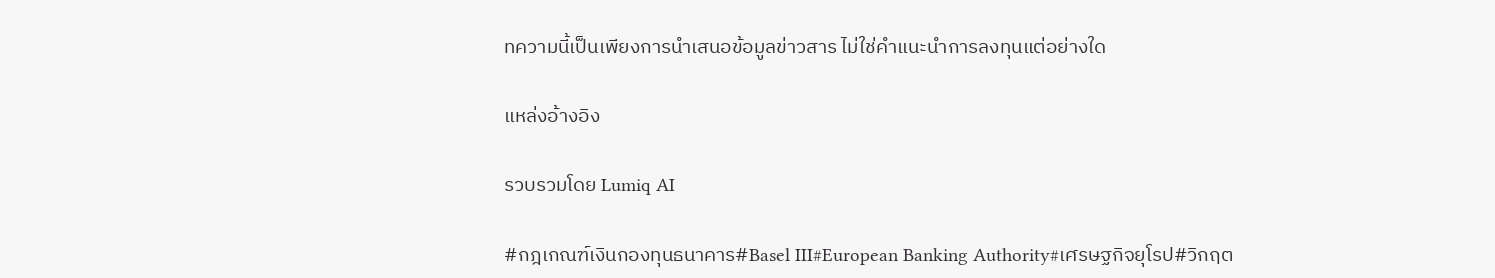ทความนี้เป็นเพียงการนำเสนอข้อมูลข่าวสาร ไม่ใช่คำแนะนำการลงทุนแต่อย่างใด

แหล่งอ้างอิง

รวบรวมโดย Lumiq AI

#กฎเกณฑ์เงินกองทุนธนาคาร#Basel III#European Banking Authority#เศรษฐกิจยุโรป#วิกฤต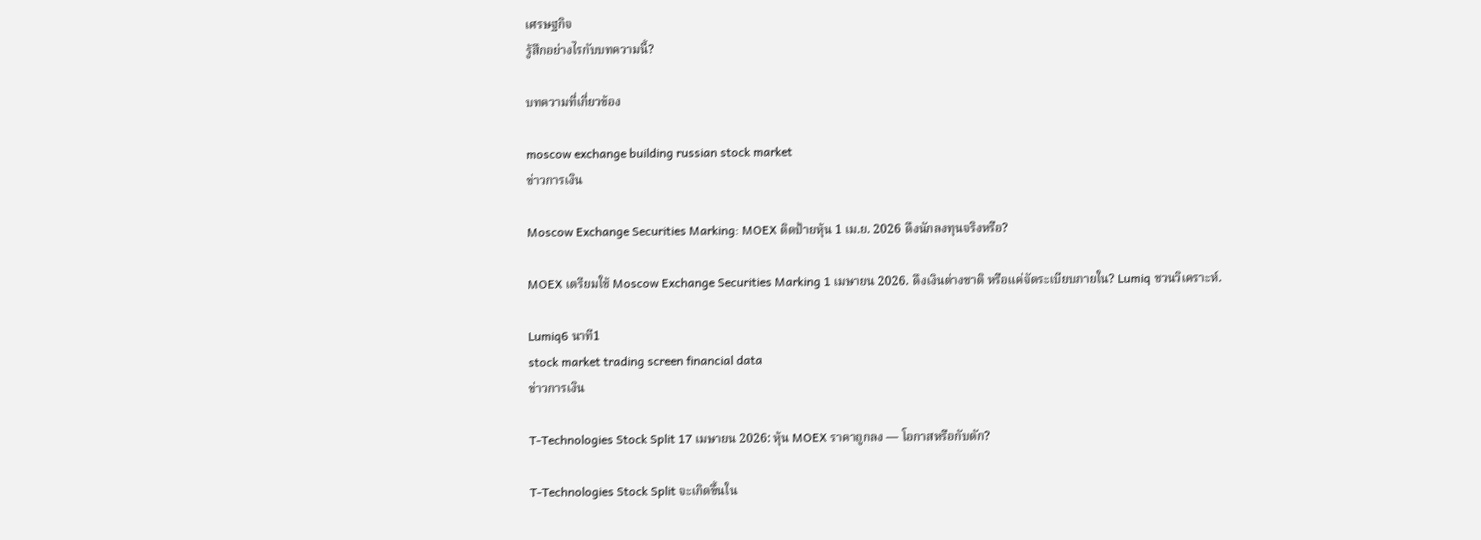เศรษฐกิจ
รู้สึกอย่างไรกับบทความนี้?

บทความที่เกี่ยวข้อง

moscow exchange building russian stock market
ข่าวการเงิน

Moscow Exchange Securities Marking: MOEX ติดป้ายหุ้น 1 เม.ย. 2026 ดึงนักลงทุนจริงหรือ?

MOEX เตรียมใช้ Moscow Exchange Securities Marking 1 เมษายน 2026. ดึงเงินต่างชาติ หรือแค่จัดระเบียบภายใน? Lumiq ชวนวิเคราะห์.

Lumiq6 นาที1
stock market trading screen financial data
ข่าวการเงิน

T-Technologies Stock Split 17 เมษายน 2026: หุ้น MOEX ราคาถูกลง — โอกาสหรือกับดัก?

T-Technologies Stock Split จะเกิดขึ้นใน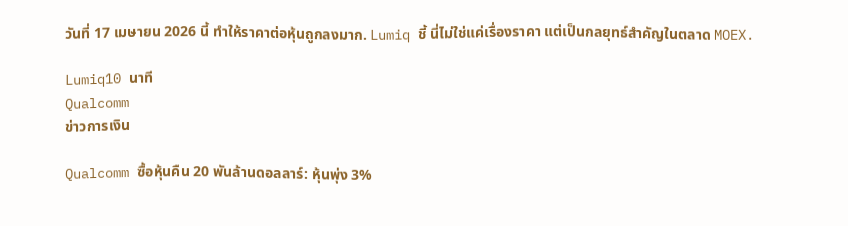วันที่ 17 เมษายน 2026 นี้ ทำให้ราคาต่อหุ้นถูกลงมาก. Lumiq ชี้ นี่ไม่ใช่แค่เรื่องราคา แต่เป็นกลยุทธ์สำคัญในตลาด MOEX.

Lumiq10 นาที
Qualcomm
ข่าวการเงิน

Qualcomm ซื้อหุ้นคืน 20 พันล้านดอลลาร์: หุ้นพุ่ง 3%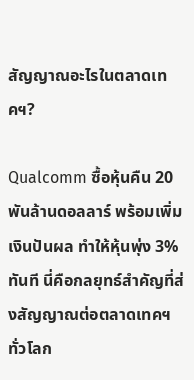สัญญาณอะไรในตลาดเทคฯ?

Qualcomm ซื้อหุ้นคืน 20 พันล้านดอลลาร์ พร้อมเพิ่มเงินปันผล ทำให้หุ้นพุ่ง 3% ทันที นี่คือกลยุทธ์สำคัญที่ส่งสัญญาณต่อตลาดเทคฯ ทั่วโลก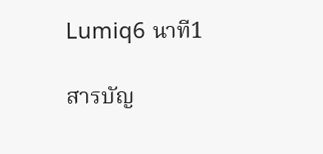Lumiq6 นาที1

สารบัญ